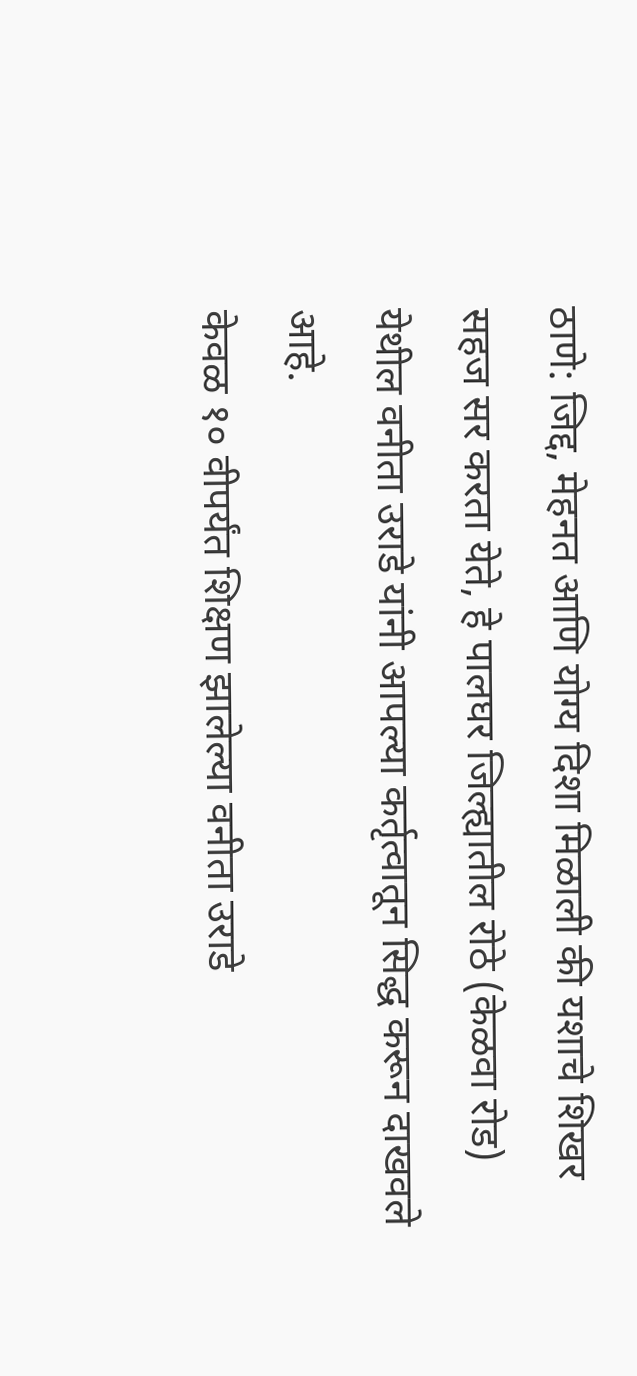ठाणे: जिद्द, मेहनत आणि योग्य दिशा मिळाली की यशाचे शिखर सहज सर करता येते, हे पालघर जिल्ह्यातील रोठे (केळवा रोड) येथील वनीता उराडे यांनी आपल्या कर्तृत्वातून सिद्ध करून दाखवले आहे.
केवळ १० वीपर्यंत शिक्षण झालेल्या वनीता उराडे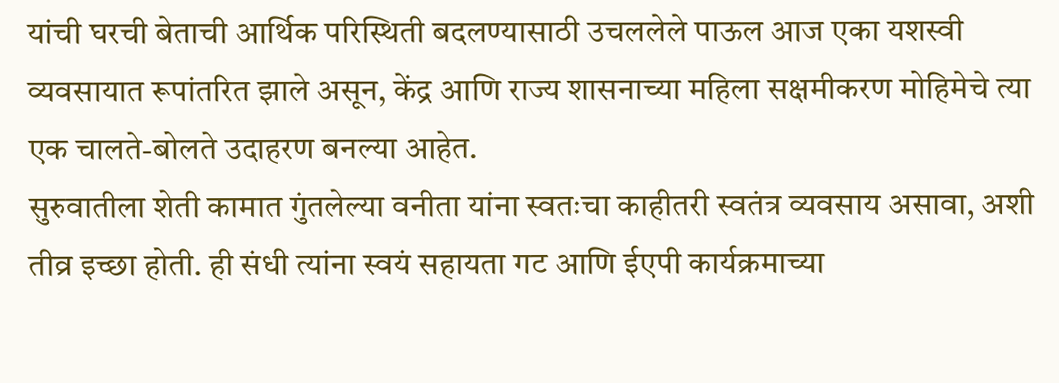यांची घरची बेताची आर्थिक परिस्थिती बदलण्यासाठी उचललेले पाऊल आज एका यशस्वी व्यवसायात रूपांतरित झाले असून, केंद्र आणि राज्य शासनाच्या महिला सक्षमीकरण मोहिमेचे त्या एक चालते-बोलते उदाहरण बनल्या आहेत.
सुरुवातीला शेती कामात गुंतलेल्या वनीता यांना स्वतःचा काहीतरी स्वतंत्र व्यवसाय असावा, अशी तीव्र इच्छा होती. ही संधी त्यांना स्वयं सहायता गट आणि ईएपी कार्यक्रमाच्या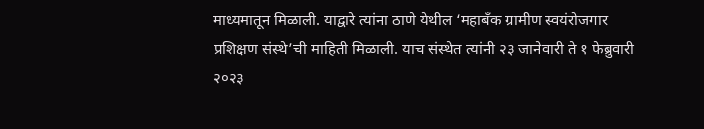माध्यमातून मिळाली. याद्वारे त्यांना ठाणे येथील ‘महाबँक ग्रामीण स्वयंरोजगार प्रशिक्षण संस्थे’ची माहिती मिळाली. याच संस्थेत त्यांनी २३ जानेवारी ते १ फेब्रुवारी २०२३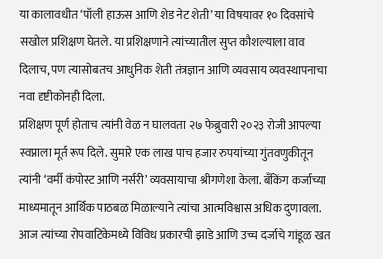या कालावधीत ‘पॉली हाऊस आणि शेड नेट शेती’ या विषयावर १० दिवसांचे सखोल प्रशिक्षण घेतले. या प्रशिक्षणाने त्यांच्यातील सुप्त कौशल्याला वाव दिलाच, पण त्यासोबतच आधुनिक शेती तंत्रज्ञान आणि व्यवसाय व्यवस्थापनाचा नवा दृष्टीकोनही दिला.
प्रशिक्षण पूर्ण होताच त्यांनी वेळ न घालवता २७ फेब्रुवारी २०२३ रोजी आपल्या स्वप्नाला मूर्त रूप दिले. सुमारे एक लाख पाच हजार रुपयांच्या गुंतवणुकीतून त्यांनी ‘वर्मी कंपोस्ट आणि नर्सरी’ व्यवसायाचा श्रीगणेशा केला. बँकिंग कर्जाच्या माध्यमातून आर्थिक पाठबळ मिळाल्याने त्यांचा आत्मविश्वास अधिक दुणावला.
आज त्यांच्या रोपवाटिकेमध्ये विविध प्रकारची झाडे आणि उच्च दर्जाचे गांडूळ खत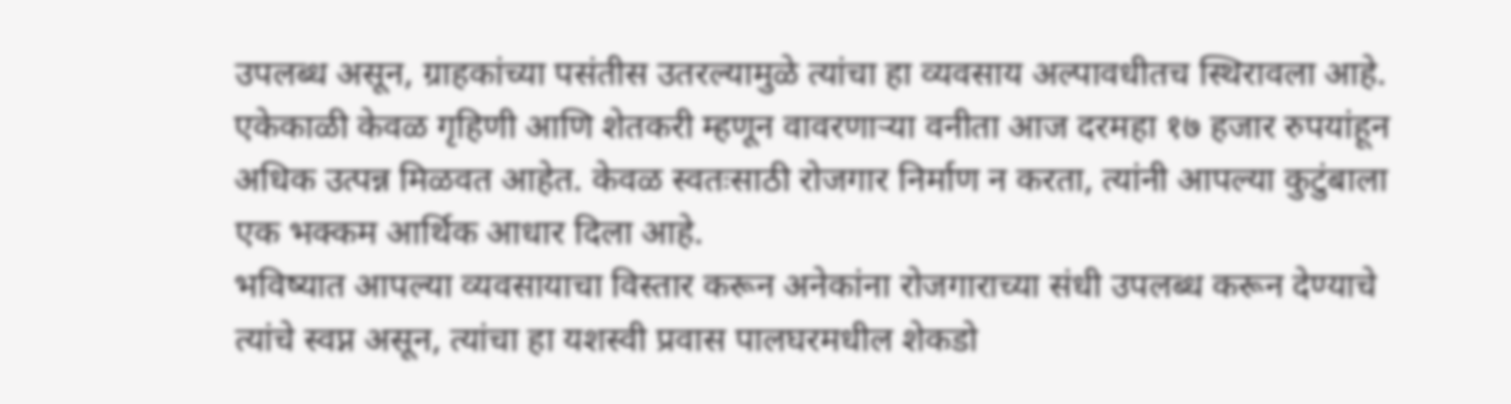उपलब्ध असून, ग्राहकांच्या पसंतीस उतरल्यामुळे त्यांचा हा व्यवसाय अल्पावधीतच स्थिरावला आहे. एकेकाळी केवळ गृहिणी आणि शेतकरी म्हणून वावरणाऱ्या वनीता आज दरमहा १७ हजार रुपयांहून अधिक उत्पन्न मिळवत आहेत. केवळ स्वतःसाठी रोजगार निर्माण न करता, त्यांनी आपल्या कुटुंबाला एक भक्कम आर्थिक आधार दिला आहे.
भविष्यात आपल्या व्यवसायाचा विस्तार करून अनेकांना रोजगाराच्या संधी उपलब्ध करून देण्याचे त्यांचे स्वप्न असून, त्यांचा हा यशस्वी प्रवास पालघरमधील शेकडो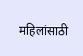महिलांसाठी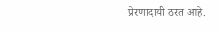प्रेरणादायी ठरत आहे.